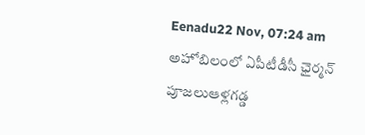Eenadu22 Nov, 07:24 am
అహోబిలంలో ఏపీటీడీసీ ఛైర్మన్ పూజలుఆళ్లగడ్డ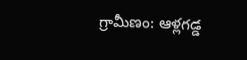గ్రామీణం: ఆళ్లగడ్డ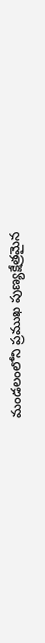మండలంలోని ప్రముఖ పుణ్యక్షేత్రమైన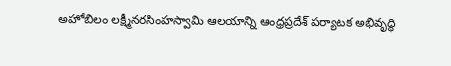అహోబిలం లక్ష్మీనరసింహస్వామి ఆలయాన్ని ఆంధ్రప్రదేశ్ పర్యాటక అభివృద్ధి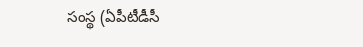సంస్థ (ఏపీటీడీసీ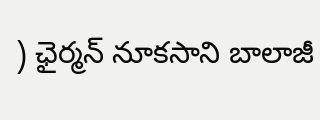) ఛైర్మన్ నూకసాని బాలాజీ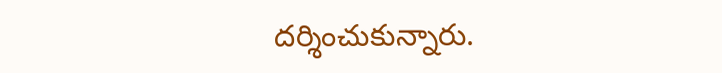దర్శించుకున్నారు.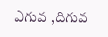ఎగువ ,దిగువ